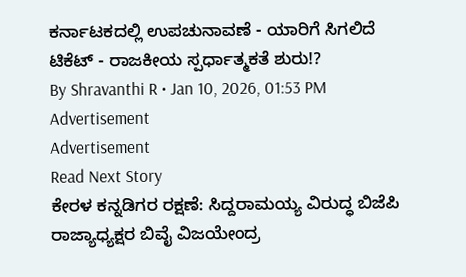ಕರ್ನಾಟಕದಲ್ಲಿ ಉಪಚುನಾವಣೆ - ಯಾರಿಗೆ ಸಿಗಲಿದೆ ಟಿಕೆಟ್ - ರಾಜಕೀಯ ಸ್ಪರ್ಧಾತ್ಮಕತೆ ಶುರು!?
By Shravanthi R • Jan 10, 2026, 01:53 PM
Advertisement
Advertisement
Read Next Story
ಕೇರಳ ಕನ್ನಡಿಗರ ರಕ್ಷಣೆ: ಸಿದ್ದರಾಮಯ್ಯ ವಿರುದ್ಧ ಬಿಜೆಪಿ ರಾಜ್ಯಾಧ್ಯಕ್ಷರ ಬಿವೈ ವಿಜಯೇಂದ್ರ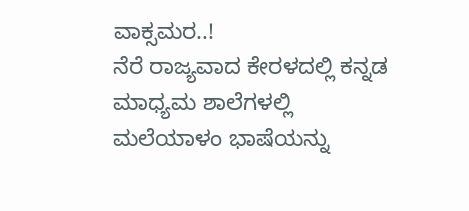ವಾಕ್ಸಮರ..!
ನೆರೆ ರಾಜ್ಯವಾದ ಕೇರಳದಲ್ಲಿ ಕನ್ನಡ ಮಾಧ್ಯಮ ಶಾಲೆಗಳಲ್ಲಿ ಮಲೆಯಾಳಂ ಭಾಷೆಯನ್ನು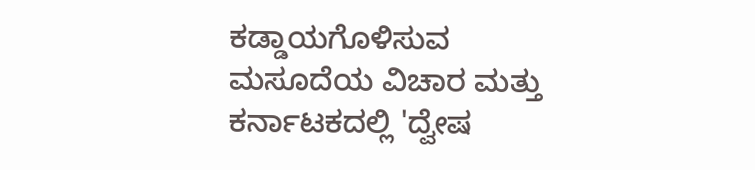ಕಡ್ಡಾಯಗೊಳಿಸುವ ಮಸೂದೆಯ ವಿಚಾರ ಮತ್ತು ಕರ್ನಾಟಕದಲ್ಲಿ 'ದ್ವೇಷ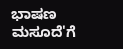ಭಾಷಣ ಮಸೂದೆ'ಗೆ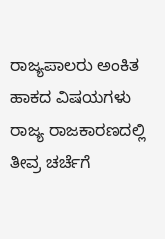ರಾಜ್ಯಪಾಲರು ಅಂಕಿತ ಹಾಕದ ವಿಷಯಗಳು ರಾಜ್ಯ ರಾಜಕಾರಣದಲ್ಲಿ ತೀವ್ರ ಚರ್ಚೆಗೆ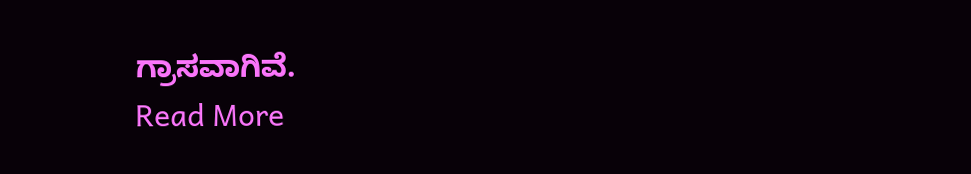ಗ್ರಾಸವಾಗಿವೆ.
Read More